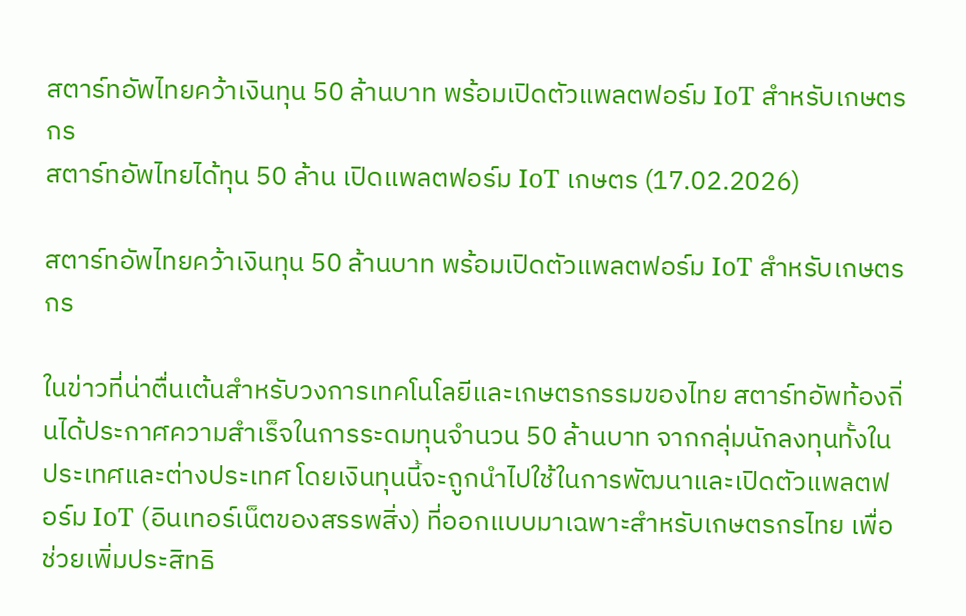สตาร์ทอัพไทยคว้าเงินทุน 50 ล้านบาท พร้อมเปิดตัวแพลตฟอร์ม IoT สำหรับเกษตรกร
สตาร์ทอัพไทยได้ทุน 50 ล้าน เปิดแพลตฟอร์ม IoT เกษตร (17.02.2026)

สตาร์ทอัพไทยคว้าเงินทุน 50 ล้านบาท พร้อมเปิดตัวแพลตฟอร์ม IoT สำหรับเกษตรกร

ในข่าวที่น่าตื่นเต้นสำหรับวงการเทคโนโลยีและเกษตรกรรมของไทย สตาร์ทอัพท้องถิ่นได้ประกาศความสำเร็จในการระดมทุนจำนวน 50 ล้านบาท จากกลุ่มนักลงทุนทั้งในประเทศและต่างประเทศ โดยเงินทุนนี้จะถูกนำไปใช้ในการพัฒนาและเปิดตัวแพลตฟอร์ม IoT (อินเทอร์เน็ตของสรรพสิ่ง) ที่ออกแบบมาเฉพาะสำหรับเกษตรกรไทย เพื่อช่วยเพิ่มประสิทธิ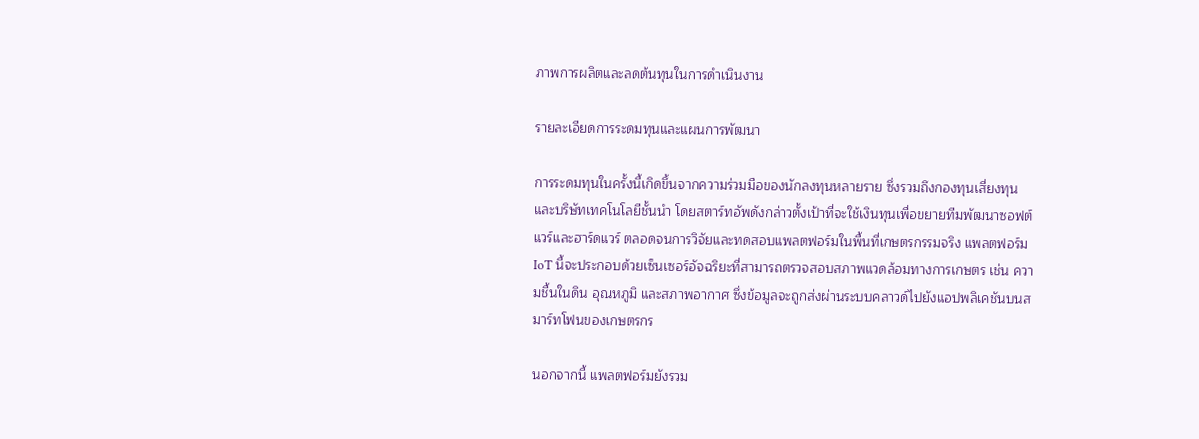ภาพการผลิตและลดต้นทุนในการดำเนินงาน

รายละเอียดการระดมทุนและแผนการพัฒนา

การระดมทุนในครั้งนี้เกิดขึ้นจากความร่วมมือของนักลงทุนหลายราย ซึ่งรวมถึงกองทุนเสี่ยงทุนและบริษัทเทคโนโลยีชั้นนำ โดยสตาร์ทอัพดังกล่าวตั้งเป้าที่จะใช้เงินทุนเพื่อขยายทีมพัฒนาซอฟต์แวร์และฮาร์ดแวร์ ตลอดจนการวิจัยและทดสอบแพลตฟอร์มในพื้นที่เกษตรกรรมจริง แพลตฟอร์ม IoT นี้จะประกอบด้วยเซ็นเซอร์อัจฉริยะที่สามารถตรวจสอบสภาพแวดล้อมทางการเกษตร เช่น ความชื้นในดิน อุณหภูมิ และสภาพอากาศ ซึ่งข้อมูลจะถูกส่งผ่านระบบคลาวด์ไปยังแอปพลิเคชันบนสมาร์ทโฟนของเกษตรกร

นอกจากนี้ แพลตฟอร์มยังรวม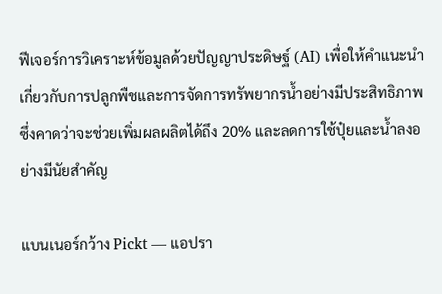ฟีเจอร์การวิเคราะห์ข้อมูลด้วยปัญญาประดิษฐ์ (AI) เพื่อให้คำแนะนำเกี่ยวกับการปลูกพืชและการจัดการทรัพยากรน้ำอย่างมีประสิทธิภาพ ซึ่งคาดว่าจะช่วยเพิ่มผลผลิตได้ถึง 20% และลดการใช้ปุ๋ยและน้ำลงอย่างมีนัยสำคัญ

แบนเนอร์กว้าง Pickt — แอปรา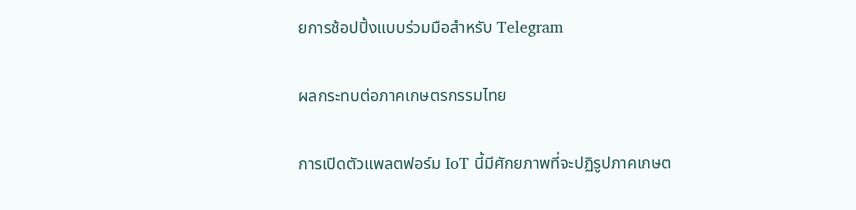ยการช้อปปิ้งแบบร่วมมือสำหรับ Telegram

ผลกระทบต่อภาคเกษตรกรรมไทย

การเปิดตัวแพลตฟอร์ม IoT นี้มีศักยภาพที่จะปฏิรูปภาคเกษต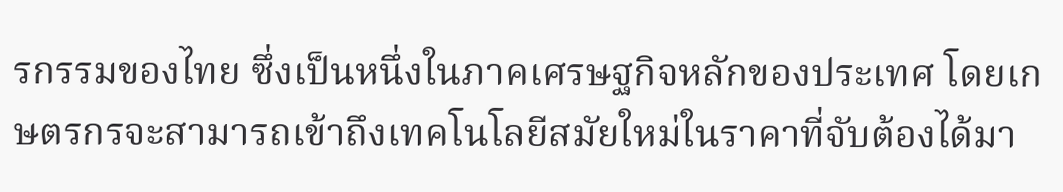รกรรมของไทย ซึ่งเป็นหนึ่งในภาคเศรษฐกิจหลักของประเทศ โดยเกษตรกรจะสามารถเข้าถึงเทคโนโลยีสมัยใหม่ในราคาที่จับต้องได้มา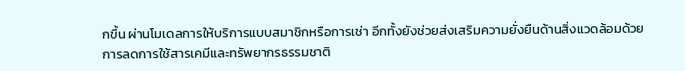กขึ้น ผ่านโมเดลการให้บริการแบบสมาชิกหรือการเช่า อีกทั้งยังช่วยส่งเสริมความยั่งยืนด้านสิ่งแวดล้อมด้วยการลดการใช้สารเคมีและทรัพยากรธรรมชาติ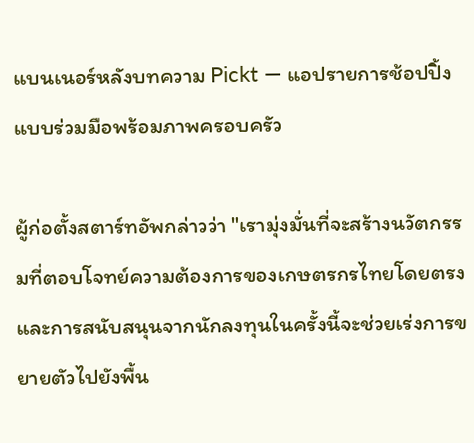แบนเนอร์หลังบทความ Pickt — แอปรายการช้อปปิ้งแบบร่วมมือพร้อมภาพครอบครัว

ผู้ก่อตั้งสตาร์ทอัพกล่าวว่า "เรามุ่งมั่นที่จะสร้างนวัตกรรมที่ตอบโจทย์ความต้องการของเกษตรกรไทยโดยตรง และการสนับสนุนจากนักลงทุนในครั้งนี้จะช่วยเร่งการขยายตัวไปยังพื้น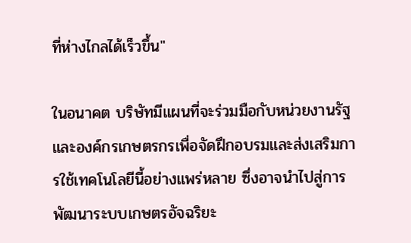ที่ห่างไกลได้เร็วขึ้น"

ในอนาคต บริษัทมีแผนที่จะร่วมมือกับหน่วยงานรัฐและองค์กรเกษตรกรเพื่อจัดฝึกอบรมและส่งเสริมการใช้เทคโนโลยีนี้อย่างแพร่หลาย ซึ่งอาจนำไปสู่การพัฒนาระบบเกษตรอัจฉริยะ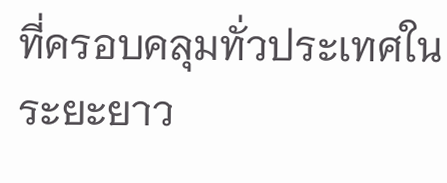ที่ครอบคลุมทั่วประเทศในระยะยาว